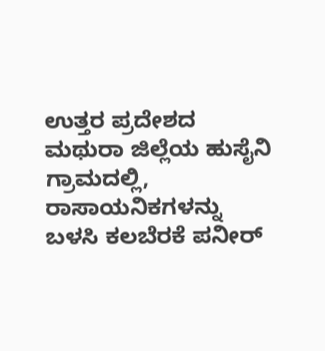ಉತ್ತರ ಪ್ರದೇಶದ ಮಥುರಾ ಜಿಲ್ಲೆಯ ಹುಸೈನಿ ಗ್ರಾಮದಲ್ಲಿ, ರಾಸಾಯನಿಕಗಳನ್ನು ಬಳಸಿ ಕಲಬೆರಕೆ ಪನೀರ್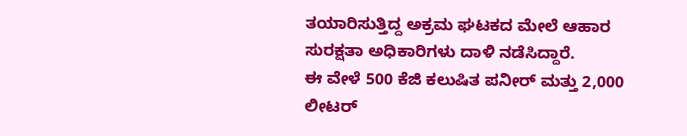ತಯಾರಿಸುತ್ತಿದ್ದ ಅಕ್ರಮ ಘಟಕದ ಮೇಲೆ ಆಹಾರ ಸುರಕ್ಷತಾ ಅಧಿಕಾರಿಗಳು ದಾಳಿ ನಡೆಸಿದ್ದಾರೆ.
ಈ ವೇಳೆ 500 ಕೆಜಿ ಕಲುಷಿತ ಪನೀರ್ ಮತ್ತು 2,000 ಲೀಟರ್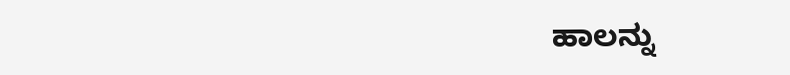ಹಾಲನ್ನು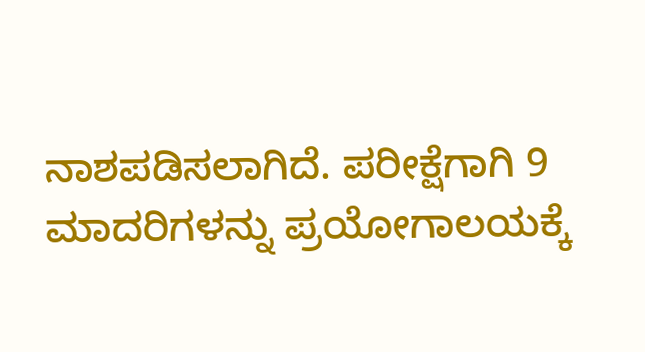ನಾಶಪಡಿಸಲಾಗಿದೆ. ಪರೀಕ್ಷೆಗಾಗಿ 9 ಮಾದರಿಗಳನ್ನು ಪ್ರಯೋಗಾಲಯಕ್ಕೆ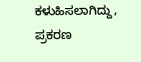ಕಳುಹಿಸಲಾಗಿದ್ದು, ಪ್ರಕರಣ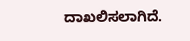ದಾಖಲಿಸಲಾಗಿದೆ.